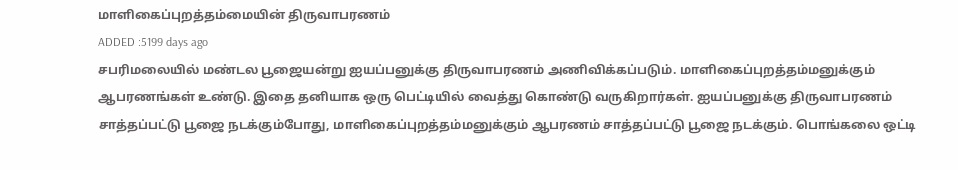மாளிகைப்புறத்தம்மையின் திருவாபரணம்
ADDED :5199 days ago
சபரிமலையில் மண்டல பூஜையன்று ஐயப்பனுக்கு திருவாபரணம் அணிவிக்கப்படும். மாளிகைப்புறத்தம்மனுக்கும் ஆபரணங்கள் உண்டு. இதை தனியாக ஒரு பெட்டியில் வைத்து கொண்டு வருகிறார்கள். ஐயப்பனுக்கு திருவாபரணம் சாத்தப்பட்டு பூஜை நடக்கும்போது, மாளிகைப்புறத்தம்மனுக்கும் ஆபரணம் சாத்தப்பட்டு பூஜை நடக்கும். பொங்கலை ஒட்டி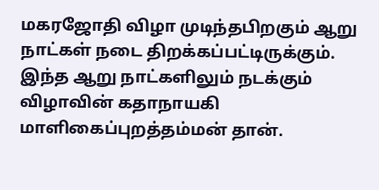மகரஜோதி விழா முடிந்தபிறகும் ஆறு நாட்கள் நடை திறக்கப்பட்டிருக்கும். இந்த ஆறு நாட்களிலும் நடக்கும் விழாவின் கதாநாயகி மாளிகைப்புறத்தம்மன் தான்.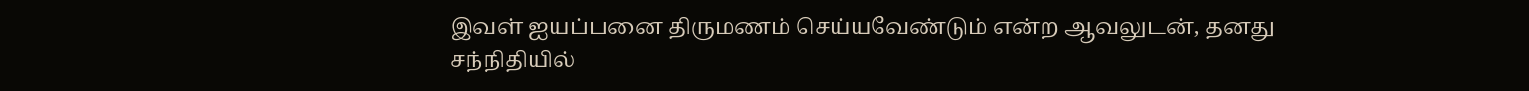இவள் ஐயப்பனை திருமணம் செய்யவேண்டும் என்ற ஆவலுடன், தனது சந்நிதியில்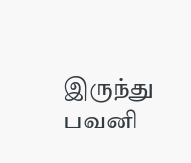இருந்து பவனி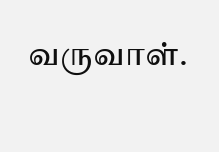வருவாள்.